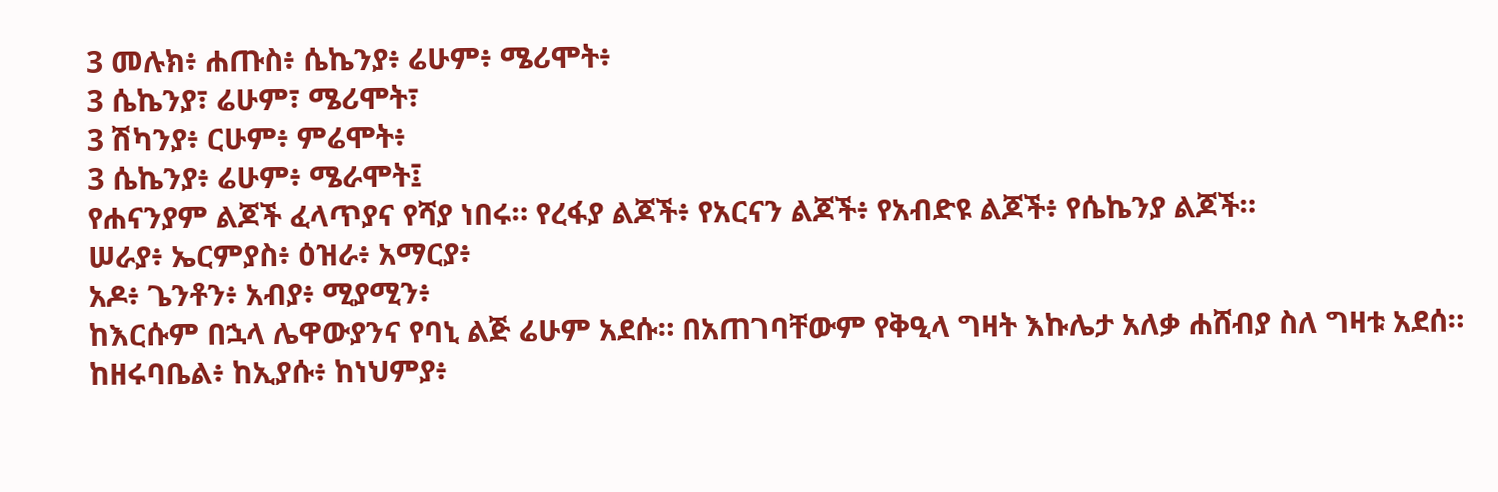3 መሉክ፥ ሐጡስ፥ ሴኬንያ፥ ሬሁም፥ ሜሪሞት፥
3 ሴኬንያ፣ ሬሁም፣ ሜሪሞት፣
3 ሽካንያ፥ ርሁም፥ ምሬሞት፥
3 ሴኬንያ፥ ሬሁም፥ ሜራሞት፤
የሐናንያም ልጆች ፈላጥያና የሻያ ነበሩ። የረፋያ ልጆች፥ የአርናን ልጆች፥ የአብድዩ ልጆች፥ የሴኬንያ ልጆች።
ሠራያ፥ ኤርምያስ፥ ዕዝራ፥ አማርያ፥
አዶ፥ ጌንቶን፥ አብያ፥ ሚያሚን፥
ከእርሱም በኋላ ሌዋውያንና የባኒ ልጅ ሬሁም አደሱ። በአጠገባቸውም የቅዒላ ግዛት እኩሌታ አለቃ ሐሸብያ ስለ ግዛቱ አደሰ።
ከዘሩባቤል፥ ከኢያሱ፥ ከነህምያ፥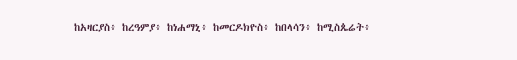ከአዛርያስ፥ ከረዓምያ፥ ከነሐማኒ፥ ከመርዶክዮስ፥ ከበላሳን፥ ከሚስጴሬት፥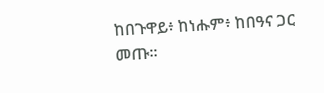ከበጉዋይ፥ ከነሑም፥ ከበዓና ጋር መጡ።